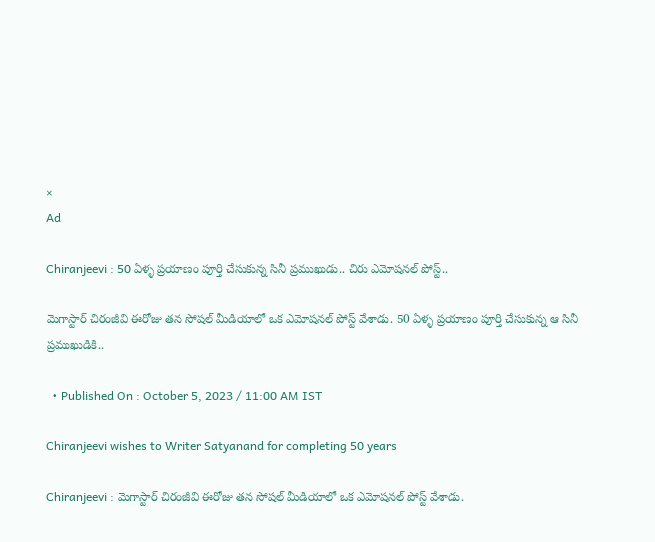×
Ad

Chiranjeevi : 50 ఏళ్ళ ప్రయాణం పూర్తి చేసుకున్న సినీ ప్రముఖుడు.. చిరు ఎమోషనల్ పోస్ట్..

మెగాస్టార్ చిరంజీవి ఈరోజు తన సోషల్ మీడియాలో ఒక ఎమోషనల్ పోస్ట్ వేశాడు. 50 ఏళ్ళ ప్రయాణం పూర్తి చేసుకున్న ఆ సినీ ప్రముఖుడికి..

  • Published On : October 5, 2023 / 11:00 AM IST

Chiranjeevi wishes to Writer Satyanand for completing 50 years

Chiranjeevi : మెగాస్టార్ చిరంజీవి ఈరోజు తన సోషల్ మీడియాలో ఒక ఎమోషనల్ పోస్ట్ వేశాడు.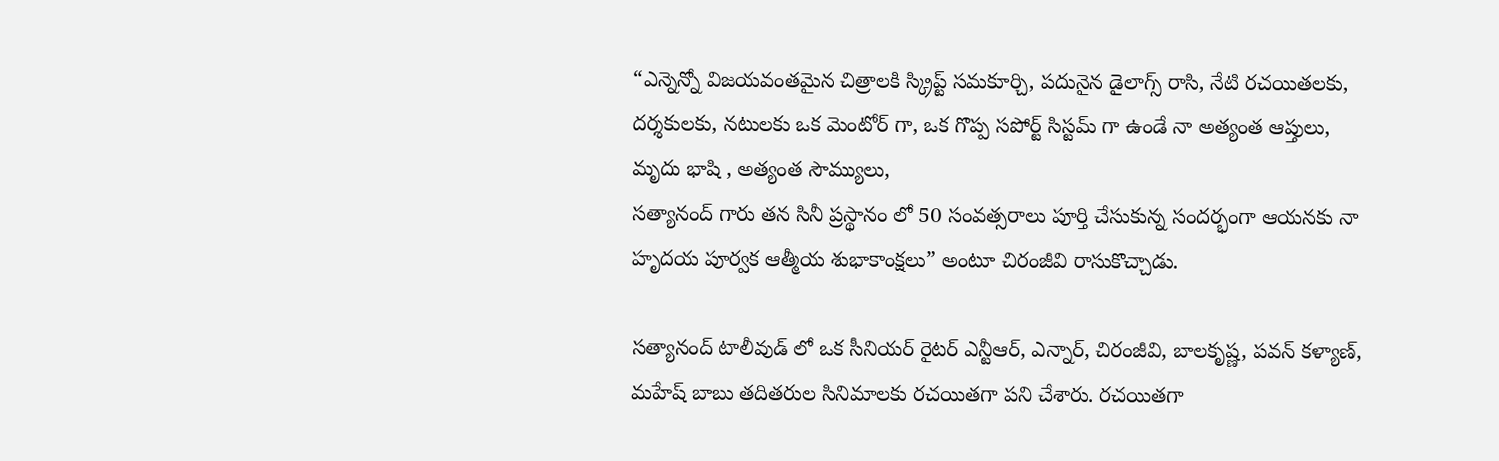“ఎన్నెన్నో విజయవంతమైన చిత్రాలకి స్క్రిప్ట్ సమకూర్చి, పదునైన డైలాగ్స్ రాసి, నేటి రచయితలకు, దర్శకులకు, నటులకు ఒక మెంటోర్ గా, ఒక గొప్ప సపోర్ట్ సిస్టమ్ గా ఉండే నా అత్యంత ఆప్తులు, మృదు భాషి , అత్యంత సౌమ్యులు,
సత్యానంద్ గారు తన సినీ ప్రస్థానం లో 50 సంవత్సరాలు పూర్తి చేసుకున్న సందర్భంగా ఆయనకు నా హృదయ పూర్వక ఆత్మీయ శుభాకాంక్షలు” అంటూ చిరంజీవి రాసుకొచ్చాడు.

సత్యానంద్ టాలీవుడ్ లో ఒక సీనియర్ రైటర్ ఎన్టీఆర్, ఎన్నార్, చిరంజీవి, బాలకృష్ణ, పవన్ కళ్యాణ్, మహేష్ బాబు తదితరుల సినిమాలకు రచయితగా పని చేశారు. రచయితగా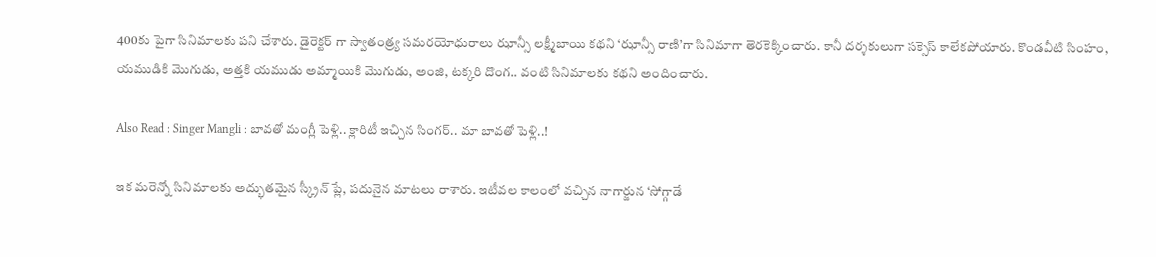400కు పైగా సినిమాలకు పని చేశారు. డైరెక్టర్ గా స్వాతంత్ర్య సమరయోధురాలు ఝాన్సీ లక్ష్మీబాయి కథని ‘ఝాన్సీ రాణి’గా సినిమాగా తెరకెక్కించారు. కానీ దర్శకులుగా సక్సెస్ కాలేకపోయారు. కొండవీటి సింహం, యముడికి మొగుడు, అత్తకి యముడు అమ్మాయికి మొగుడు, అంజి, టక్కరి దొంగ.. వంటి సినిమాలకు కథని అందించారు.

Also Read : Singer Mangli : బావతో మంగ్లీ పెళ్లి.. క్లారిటీ ఇచ్చిన సింగర్.. మా బావతో పెళ్లి..!

ఇక మరెన్నో సినిమాలకు అద్భుతమైన స్క్రీన్ ప్లే, పదునైన మాటలు రాశారు. ఇటీవల కాలంలో వచ్చిన నాగార్జున ‘సోగ్గాడే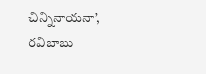చిన్నినాయనా’, రవిబాబు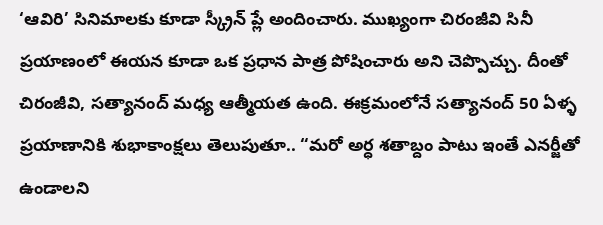‘ఆవిరి’ సినిమాలకు కూడా స్క్రీన్ ప్లే అందించారు. ముఖ్యంగా చిరంజీవి సినీ ప్రయాణంలో ఈయన కూడా ఒక ప్రధాన పాత్ర పోషించారు అని చెప్పొచ్చు. దీంతో చిరంజీవి, సత్యానంద్ మధ్య ఆత్మీయత ఉంది. ఈక్రమంలోనే సత్యానంద్ 50 ఏళ్ళ ప్రయాణానికి శుభాకాంక్షలు తెలుపుతూ.. “మరో అర్ధ శతాబ్దం పాటు ఇంతే ఎనర్జీతో ఉండాలని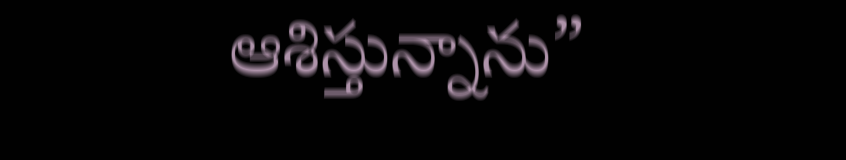ఆశిస్తున్నాను”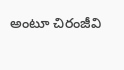అంటూ చిరంజీవి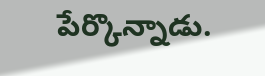పేర్కొన్నాడు.